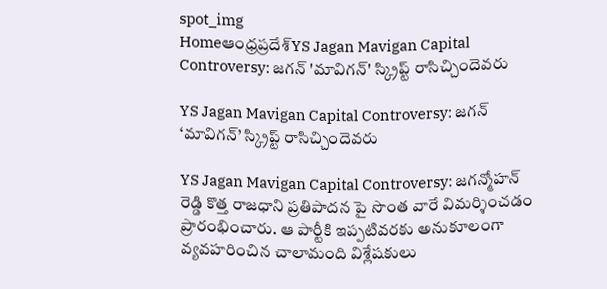spot_img
Homeఆంధ్రప్రదేశ్‌YS Jagan Mavigan Capital Controversy: జగన్ 'మావిగన్' స్క్రిప్ట్ రాసిచ్చిందెవరు

YS Jagan Mavigan Capital Controversy: జగన్ ‘మావిగన్’ స్క్రిప్ట్ రాసిచ్చిందెవరు

YS Jagan Mavigan Capital Controversy: జగన్మోహన్ రెడ్డి కొత్త రాజధాని ప్రతిపాదన పై సొంత వారే విమర్శించడం ప్రారంభించారు. ఆ పార్టీకి ఇప్పటివరకు అనుకూలంగా వ్యవహరించిన చాలామంది విశ్లేషకులు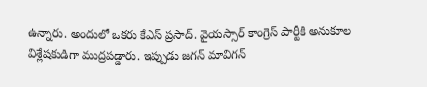ఉన్నారు. అందులో ఒకరు కేఎస్ ప్రసాద్. వైయస్సార్ కాంగ్రెస్ పార్టీకి అనుకూల విశ్లేషకుడిగా ముద్రపడ్డారు. ఇప్పుడు జగన్ మావిగన్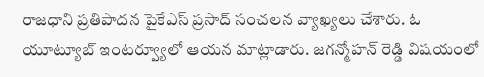రాజధాని ప్రతిపాదన పైకేఎస్ ప్రసాద్ సంచలన వ్యాఖ్యలు చేశారు. ఓ యూట్యూబ్ ఇంటర్వ్యూలో ఆయన మాట్లాడారు. జగన్మోహన్ రెడ్డి విషయంలో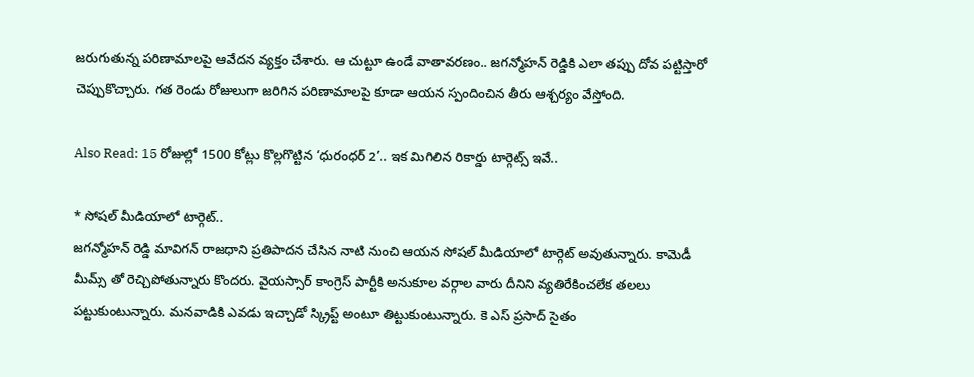జరుగుతున్న పరిణామాలపై ఆవేదన వ్యక్తం చేశారు. ఆ చుట్టూ ఉండే వాతావరణం.. జగన్మోహన్ రెడ్డికి ఎలా తప్పు దోవ పట్టిస్తారో చెప్పుకొచ్చారు. గత రెండు రోజులుగా జరిగిన పరిణామాలపై కూడా ఆయన స్పందించిన తీరు ఆశ్చర్యం వేస్తోంది.

Also Read: 15 రోజుల్లో 1500 కోట్లు కొల్లగొట్టిన ‘ధురంధర్ 2’.. ఇక మిగిలిన రికార్డు టార్గెట్స్ ఇవే..

* సోషల్ మీడియాలో టార్గెట్..
జగన్మోహన్ రెడ్డి మావిగన్ రాజధాని ప్రతిపాదన చేసిన నాటి నుంచి ఆయన సోషల్ మీడియాలో టార్గెట్ అవుతున్నారు. కామెడీ మీమ్స్ తో రెచ్చిపోతున్నారు కొందరు. వైయస్సార్ కాంగ్రెస్ పార్టీకి అనుకూల వర్గాల వారు దీనిని వ్యతిరేకించలేక తలలు పట్టుకుంటున్నారు. మనవాడికి ఎవడు ఇచ్చాడో స్క్రిప్ట్ అంటూ తిట్టుకుంటున్నారు. కె ఎస్ ప్రసాద్ సైతం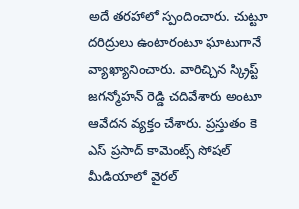అదే తరహాలో స్పందించారు. చుట్టూ దరిద్రులు ఉంటారంటూ ఘాటుగానే వ్యాఖ్యానించారు. వారిచ్చిన స్క్రిప్ట్ జగన్మోహన్ రెడ్డి చదివేశారు అంటూ ఆవేదన వ్యక్తం చేశారు. ప్రస్తుతం కె ఎస్ ప్రసాద్ కామెంట్స్ సోషల్ మీడియాలో వైరల్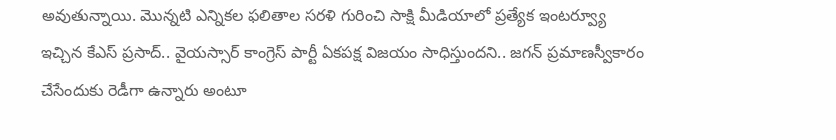అవుతున్నాయి. మొన్నటి ఎన్నికల ఫలితాల సరళి గురించి సాక్షి మీడియాలో ప్రత్యేక ఇంటర్వ్యూ ఇచ్చిన కేఎస్ ప్రసాద్.. వైయస్సార్ కాంగ్రెస్ పార్టీ ఏకపక్ష విజయం సాధిస్తుందని.. జగన్ ప్రమాణస్వీకారం చేసేందుకు రెడీగా ఉన్నారు అంటూ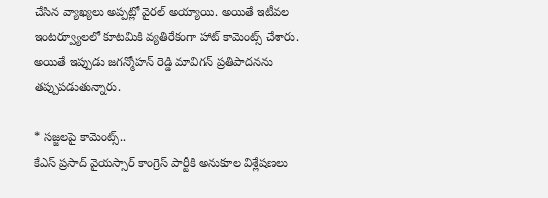చేసిన వ్యాఖ్యలు అప్పట్లో వైరల్ అయ్యాయి. అయితే ఇటీవల ఇంటర్వ్యూలలో కూటమికి వ్యతిరేకంగా హాట్ కామెంట్స్ చేశారు. అయితే ఇప్పుడు జగన్మోహన్ రెడ్డి మావిగన్ ప్రతిపాదనను తప్పుపడుతున్నారు.

* సజ్జలపై కామెంట్స్..
కేఎస్ ప్రసాద్ వైయస్సార్ కాంగ్రెస్ పార్టీకి అనుకూల విశ్లేషణలు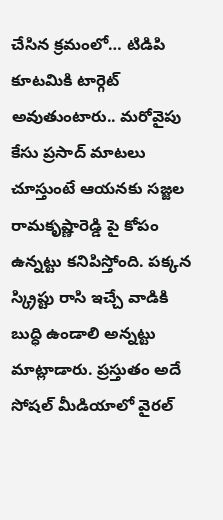చేసిన క్రమంలో… టిడిపి కూటమికి టార్గెట్ అవుతుంటారు.. మరోవైపు కేసు ప్రసాద్ మాటలు చూస్తుంటే ఆయనకు సజ్జల రామకృష్ణారెడ్డి పై కోపం ఉన్నట్టు కనిపిస్తోంది. పక్కన స్క్రిప్టు రాసి ఇచ్చే వాడికి బుద్ధి ఉండాలి అన్నట్టు మాట్లాడారు. ప్రస్తుతం అదే సోషల్ మీడియాలో వైరల్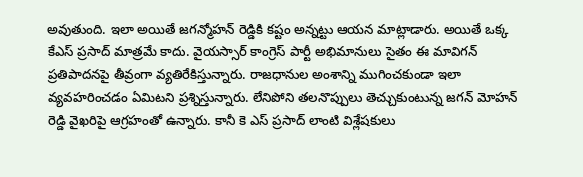అవుతుంది. ఇలా అయితే జగన్మోహన్ రెడ్డికి కష్టం అన్నట్టు ఆయన మాట్లాడారు. అయితే ఒక్క కేఎస్ ప్రసాద్ మాత్రమే కాదు. వైయస్సార్ కాంగ్రెస్ పార్టీ అభిమానులు సైతం ఈ మావిగన్ ప్రతిపాదనపై తీవ్రంగా వ్యతిరేకిస్తున్నారు. రాజధానుల అంశాన్ని ముగించకుండా ఇలా వ్యవహరించడం ఏమిటని ప్రశ్నిస్తున్నారు. లేనిపోని తలనొప్పులు తెచ్చుకుంటున్న జగన్ మోహన్ రెడ్డి వైఖరిపై ఆగ్రహంతో ఉన్నారు. కానీ కె ఎస్ ప్రసాద్ లాంటి విశ్లేషకులు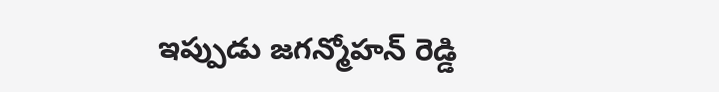ఇప్పుడు జగన్మోహన్ రెడ్డి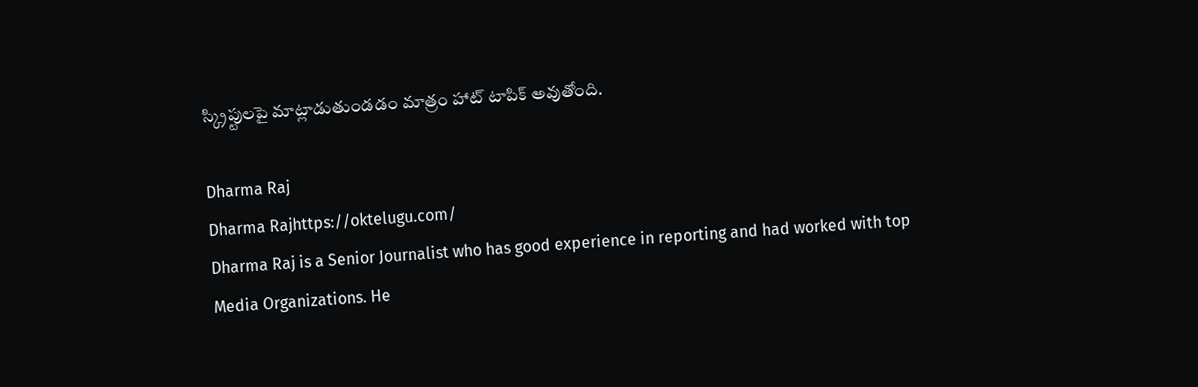స్క్రిప్టులపై మాట్లాడుతుండడం మాత్రం హాట్ టాపిక్ అవుతోంది.

Dharma Raj
Dharma Rajhttps://oktelugu.com/
Dharma Raj is a Senior Journalist who has good experience in reporting and had worked with top Media Organizations. He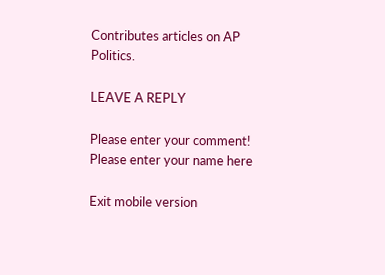Contributes articles on AP Politics.

LEAVE A REPLY

Please enter your comment!
Please enter your name here

Exit mobile version